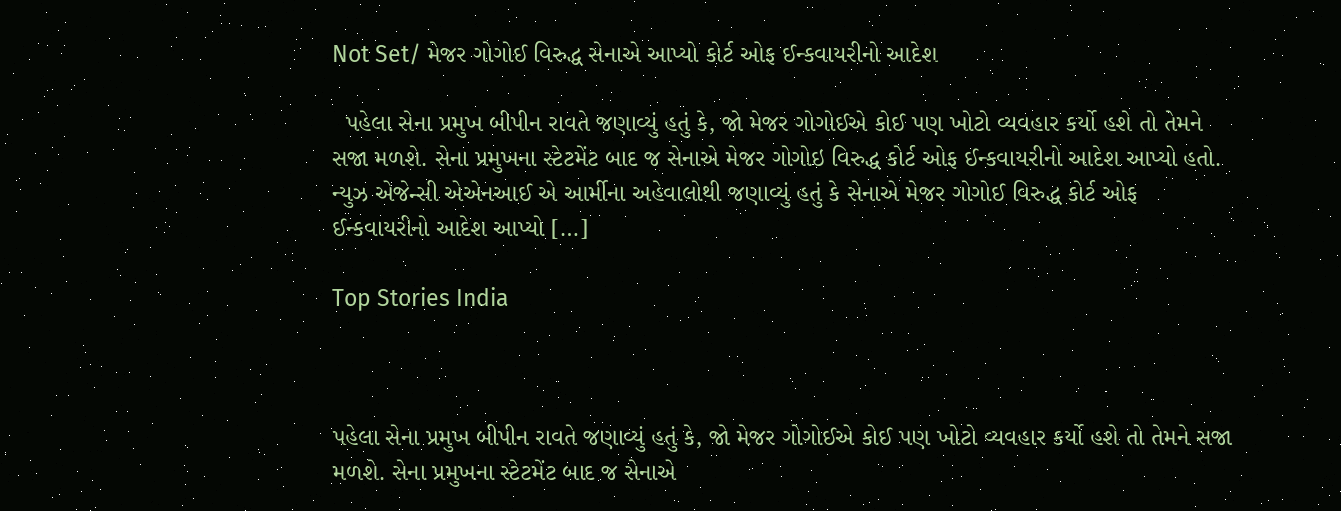Not Set/ મેજર ગોગોઈ વિરુદ્ધ સેનાએ આપ્યો કોર્ટ ઓફ ઈન્કવાયરીનો આદેશ

  પહેલા સેના પ્રમુખ બીપીન રાવતે જણાવ્યું હતું કે, જો મેજર ગોગોઈએ કોઈ પણ ખોટો વ્યવહાર કર્યો હશે તો તેમને સજા મળશે. સેના પ્રમુખના સ્ટેટમેંટ બાદ જ સેનાએ મેજર ગોગોઇ વિરુદ્ધ કોર્ટ ઓફ ઈન્કવાયરીનો આદેશ આપ્યો હતો. ન્યુઝ એજેન્સી એએનઆઈ એ આર્મીના અહેવાલોથી જણાવ્યું હતું કે સેનાએ મેજર ગોગોઈ વિરુદ્ધ કોર્ટ ઓફ ઈન્કવાયરીનો આદેશ આપ્યો […]

Top Stories India



પહેલા સેના પ્રમુખ બીપીન રાવતે જણાવ્યું હતું કે, જો મેજર ગોગોઈએ કોઈ પણ ખોટો વ્યવહાર કર્યો હશે તો તેમને સજા મળશે. સેના પ્રમુખના સ્ટેટમેંટ બાદ જ સેનાએ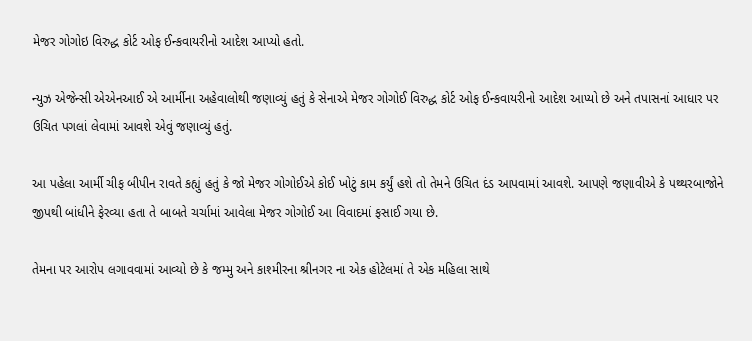મેજર ગોગોઇ વિરુદ્ધ કોર્ટ ઓફ ઈન્કવાયરીનો આદેશ આપ્યો હતો.

ન્યુઝ એજેન્સી એએનઆઈ એ આર્મીના અહેવાલોથી જણાવ્યું હતું કે સેનાએ મેજર ગોગોઈ વિરુદ્ધ કોર્ટ ઓફ ઈન્કવાયરીનો આદેશ આપ્યો છે અને તપાસનાં આધાર પર ઉચિત પગલાં લેવામાં આવશે એવું જણાવ્યું હતું.

આ પહેલા આર્મી ચીફ બીપીન રાવતે કહ્યું હતું કે જો મેજર ગોગોઈએ કોઈ ખોટું કામ કર્યું હશે તો તેમને ઉચિત દંડ આપવામાં આવશે. આપણે જણાવીએ કે પથ્થરબાજોને જીપથી બાંધીને ફેરવ્યા હતા તે બાબતે ચર્ચામાં આવેલા મેજર ગોગોઈ આ વિવાદમાં ફસાઈ ગયા છે.

તેમના પર આરોપ લગાવવામાં આવ્યો છે કે જમ્મુ અને કાશ્મીરના શ્રીનગર ના એક હોટેલમાં તે એક મહિલા સાથે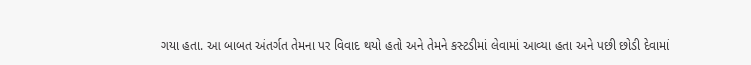ગયા હતા. આ બાબત અંતર્ગત તેમના પર વિવાદ થયો હતો અને તેમને કસ્ટડીમાં લેવામાં આવ્યા હતા અને પછી છોડી દેવામાં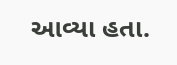આવ્યા હતા.